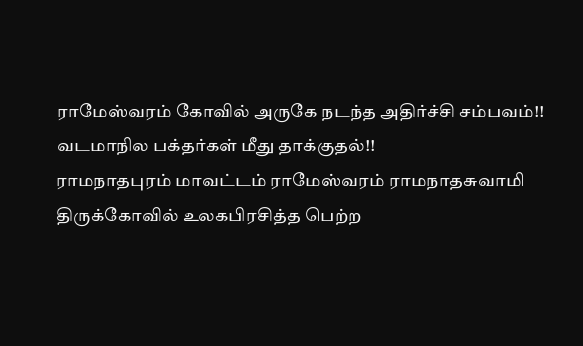ராமேஸ்வரம் கோவில் அருகே நடந்த அதிர்ச்சி சம்பவம்!! வடமாநில பக்தர்கள் மீது தாக்குதல்!!
ராமநாதபுரம் மாவட்டம் ராமேஸ்வரம் ராமநாதசுவாமி திருக்கோவில் உலகபிரசித்த பெற்ற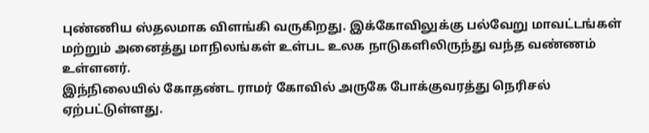புண்ணிய ஸ்தலமாக விளங்கி வருகிறது. இக்கோவிலுக்கு பல்வேறு மாவட்டங்கள் மற்றும் அனைத்து மாநிலங்கள் உள்பட உலக நாடுகளிலிருந்து வந்த வண்ணம் உள்ளனர்.
இந்நிலையில் கோதண்ட ராமர் கோவில் அருகே போக்குவரத்து நெரிசல் ஏற்பட்டுள்ளது.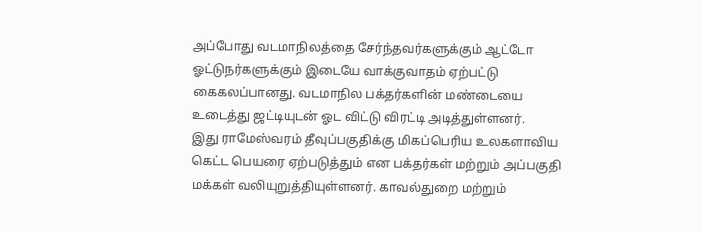அப்போது வடமாநிலத்தை சேர்ந்தவர்களுக்கும் ஆட்டோ ஓட்டுநர்களுக்கும் இடையே வாக்குவாதம் ஏற்பட்டு கைகலப்பானது. வடமாநில பக்தர்களின் மண்டையை உடைத்து ஜட்டியுடன் ஓட விட்டு விரட்டி அடித்துள்ளனர்.
இது ராமேஸ்வரம் தீவுப்பகுதிக்கு மிகப்பெரிய உலகளாவிய கெட்ட பெயரை ஏற்படுத்தும் என பக்தர்கள் மற்றும் அப்பகுதி மக்கள் வலியுறுத்தியுள்ளனர். காவல்துறை மற்றும்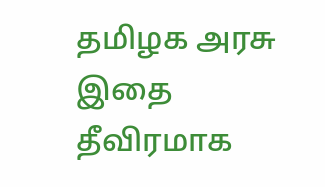தமிழக அரசு இதை தீவிரமாக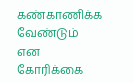கண்காணிக்க வேண்டும் என கோரிக்கை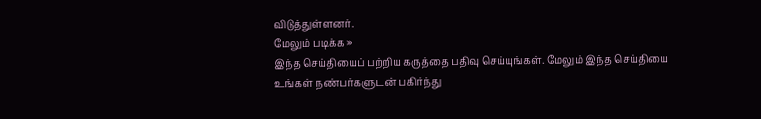விடுத்துள்ளனர்.
மேலும் படிக்க »
இந்த செய்தியைப் பற்றிய கருத்தை பதிவு செய்யுங்கள். மேலும் இந்த செய்தியை உங்கள் நண்பர்களுடன் பகிர்ந்து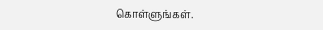கொள்ளுங்கள்.